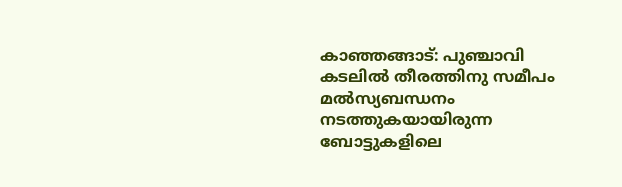കാഞ്ഞങ്ങാട്: പുഞ്ചാവി കടലിൽ തീരത്തിനു സമീപം മൽസ്യബന്ധനം നടത്തുകയായിരുന്ന ബോട്ടുകളിലെ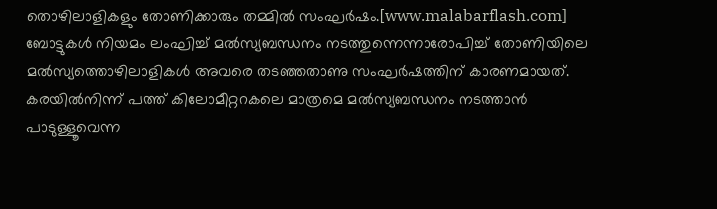തൊഴിലാളികളും തോണിക്കാരും തമ്മിൽ സംഘർഷം.[www.malabarflash.com]
ബോട്ടുകൾ നിയമം ലംഘിച്ച് മൽസ്യബന്ധനം നടത്തുന്നെന്നാരോപിച്ച് തോണിയിലെ മൽസ്യത്തൊഴിലാളികൾ അവരെ തടഞ്ഞതാണു സംഘർഷത്തിന് കാരണമായത്.
കരയിൽനിന്ന് പത്ത് കിലോമീറ്ററകലെ മാത്രമെ മൽസ്യബന്ധനം നടത്താൻ പാടുള്ളൂവെന്ന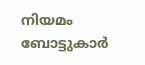നിയമം ബോട്ടുകാർ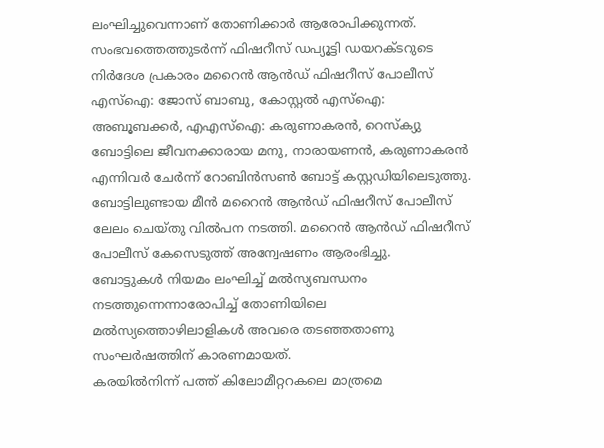ലംഘിച്ചുവെന്നാണ് തോണിക്കാർ ആരോപിക്കുന്നത്.
സംഭവത്തെത്തുടർന്ന് ഫിഷറീസ് ഡപ്യൂട്ടി ഡയറക്ടറുടെ നിർദേശ പ്രകാരം മറൈൻ ആൻഡ് ഫിഷറീസ് പോലീസ് എസ്ഐ: ജോസ് ബാബു, കോസ്റ്റൽ എസ്ഐ: അബൂബക്കർ, എഎസ്ഐ: കരുണാകരൻ, റെസ്ക്യു ബോട്ടിലെ ജീവനക്കാരായ മനു, നാരായണൻ, കരുണാകരൻ എന്നിവർ ചേർന്ന് റോബിൻസൺ ബോട്ട് കസ്റ്റഡിയിലെടുത്തു.
ബോട്ടിലുണ്ടായ മീൻ മറൈൻ ആൻഡ് ഫിഷറീസ് പോലീസ് ലേലം ചെയ്തു വിൽപന നടത്തി. മറൈൻ ആൻഡ് ഫിഷറീസ് പോലീസ് കേസെടുത്ത് അന്വേഷണം ആരംഭിച്ചു.
ബോട്ടുകൾ നിയമം ലംഘിച്ച് മൽസ്യബന്ധനം നടത്തുന്നെന്നാരോപിച്ച് തോണിയിലെ മൽസ്യത്തൊഴിലാളികൾ അവരെ തടഞ്ഞതാണു സംഘർഷത്തിന് കാരണമായത്.
കരയിൽനിന്ന് പത്ത് കിലോമീറ്ററകലെ മാത്രമെ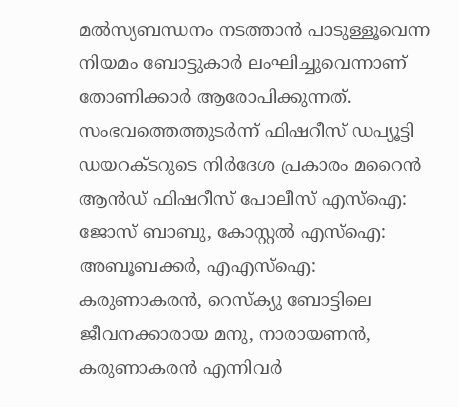മൽസ്യബന്ധനം നടത്താൻ പാടുള്ളൂവെന്ന നിയമം ബോട്ടുകാർ ലംഘിച്ചുവെന്നാണ് തോണിക്കാർ ആരോപിക്കുന്നത്.
സംഭവത്തെത്തുടർന്ന് ഫിഷറീസ് ഡപ്യൂട്ടി ഡയറക്ടറുടെ നിർദേശ പ്രകാരം മറൈൻ ആൻഡ് ഫിഷറീസ് പോലീസ് എസ്ഐ: ജോസ് ബാബു, കോസ്റ്റൽ എസ്ഐ: അബൂബക്കർ, എഎസ്ഐ: കരുണാകരൻ, റെസ്ക്യു ബോട്ടിലെ ജീവനക്കാരായ മനു, നാരായണൻ, കരുണാകരൻ എന്നിവർ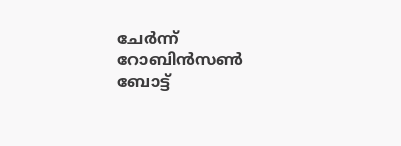ചേർന്ന് റോബിൻസൺ ബോട്ട്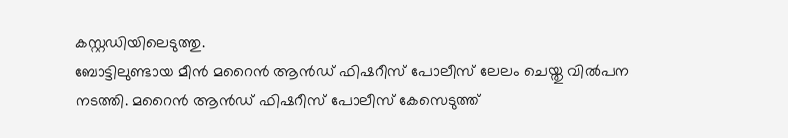കസ്റ്റഡിയിലെടുത്തു.
ബോട്ടിലുണ്ടായ മീൻ മറൈൻ ആൻഡ് ഫിഷറീസ് പോലീസ് ലേലം ചെയ്തു വിൽപന നടത്തി. മറൈൻ ആൻഡ് ഫിഷറീസ് പോലീസ് കേസെടുത്ത്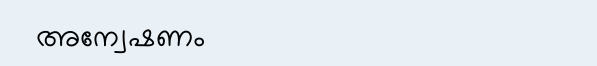അന്വേഷണം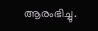ആരംഭിച്ചു.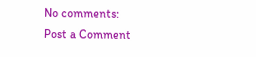No comments:
Post a Comment